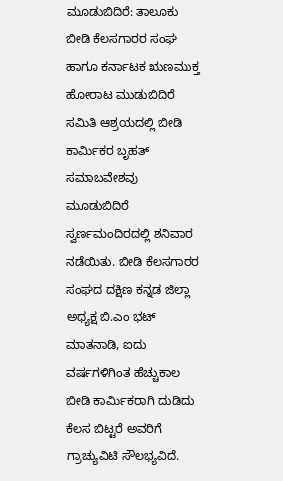ಮೂಡುಬಿದಿರೆ: ತಾಲೂಕು ಬೀಡಿ ಕೆಲಸಗಾರರ ಸಂಘ ಹಾಗೂ ಕರ್ನಾಟಕ ಋಣಮುಕ್ತ ಹೋರಾಟ ಮುಡುಬಿದಿರೆ ಸಮಿತಿ ಆಶ್ರಯದಲ್ಲಿ ಬೀಡಿ ಕಾರ್ಮಿಕರ ಬೃಹತ್ ಸಮಾಬವೇಶವು ಮೂಡುಬಿದಿರೆ ಸ್ವರ್ಣಮಂದಿರದಲ್ಲಿ ಶನಿವಾರ ನಡೆಯಿತು. ಬೀಡಿ ಕೆಲಸಗಾರರ ಸಂಘದ ದಕ್ಷಿಣ ಕನ್ನಡ ಜಿಲ್ಲಾ ಅಧ್ಯಕ್ಷ ಬಿ.ಎಂ ಭಟ್ ಮಾತನಾಡಿ, ಐದು ವರ್ಷಗಳಿಗಿಂತ ಹೆಚ್ಚುಕಾಲ ಬೀಡಿ ಕಾರ್ಮಿಕರಾಗಿ ದುಡಿದು ಕೆಲಸ ಬಿಟ್ಟರೆ ಅವರಿಗೆ ಗ್ರಾಚ್ಯುವಿಟಿ ಸೌಲಭ್ಯವಿದೆ.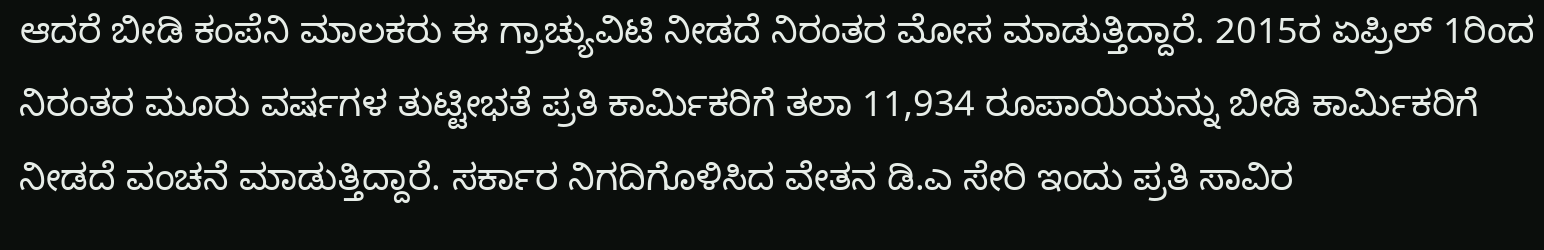ಆದರೆ ಬೀಡಿ ಕಂಪೆನಿ ಮಾಲಕರು ಈ ಗ್ರಾಚ್ಯುವಿಟಿ ನೀಡದೆ ನಿರಂತರ ಮೋಸ ಮಾಡುತ್ತಿದ್ದಾರೆ. 2015ರ ಏಪ್ರಿಲ್ 1ರಿಂದ ನಿರಂತರ ಮೂರು ವರ್ಷಗಳ ತುಟ್ಟೀಭತೆ ಪ್ರತಿ ಕಾರ್ಮಿಕರಿಗೆ ತಲಾ 11,934 ರೂಪಾಯಿಯನ್ನು ಬೀಡಿ ಕಾರ್ಮಿಕರಿಗೆ ನೀಡದೆ ವಂಚನೆ ಮಾಡುತ್ತಿದ್ದಾರೆ. ಸರ್ಕಾರ ನಿಗದಿಗೊಳಿಸಿದ ವೇತನ ಡಿ.ಎ ಸೇರಿ ಇಂದು ಪ್ರತಿ ಸಾವಿರ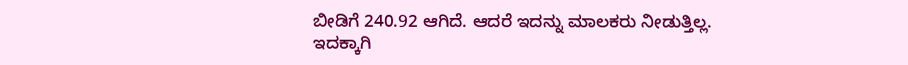ಬೀಡಿಗೆ 240.92 ಆಗಿದೆ. ಆದರೆ ಇದನ್ನು ಮಾಲಕರು ನೀಡುತ್ತಿಲ್ಲ. ಇದಕ್ಕಾಗಿ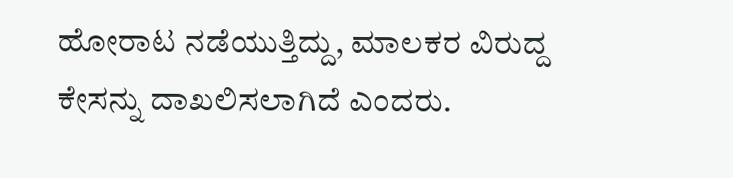ಹೋರಾಟ ನಡೆಯುತ್ತಿದ್ದು, ಮಾಲಕರ ವಿರುದ್ದ ಕೇಸನ್ನು ದಾಖಲಿಸಲಾಗಿದೆ ಎಂದರು.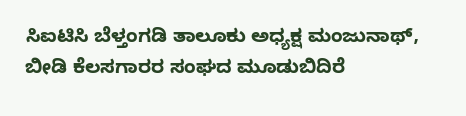ಸಿಐಟಿಸಿ ಬೆಳ್ತಂಗಡಿ ತಾಲೂಕು ಅಧ್ಯಕ್ಷ ಮಂಜುನಾಥ್, ಬೀಡಿ ಕೆಲಸಗಾರರ ಸಂಘದ ಮೂಡುಬಿದಿರೆ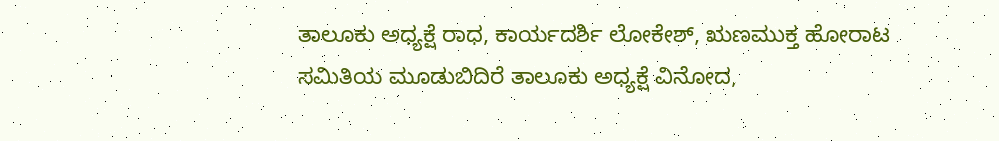ತಾಲೂಕು ಅಧ್ಯಕ್ಷೆ ರಾಧ, ಕಾರ್ಯದರ್ಶಿ ಲೋಕೇಶ್, ಋಣಮುಕ್ತ ಹೋರಾಟ ಸಮಿತಿಯ ಮೂಡುಬಿದಿರೆ ತಾಲೂಕು ಅಧ್ಯಕ್ಷೆ ವಿನೋದ,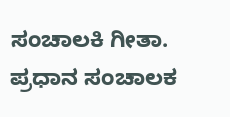ಸಂಚಾಲಕಿ ಗೀತಾ. ಪ್ರಧಾನ ಸಂಚಾಲಕ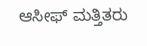ಆಸೀಫ್ ಮತ್ತಿತರು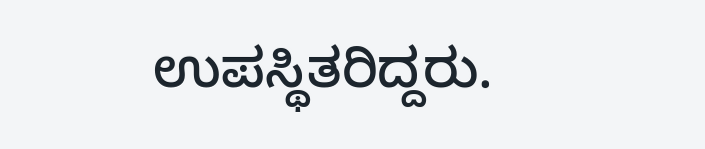ಉಪಸ್ಥಿತರಿದ್ದರು.